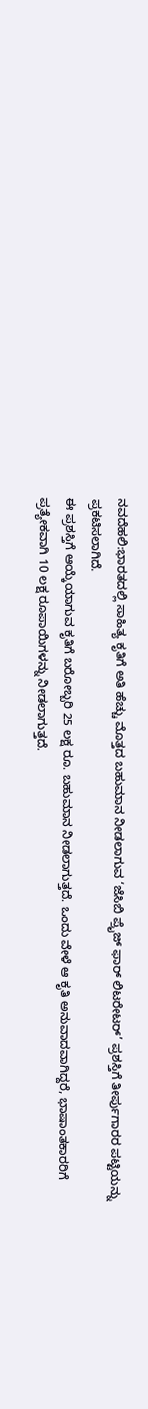ನವದೆಹಲಿ:ಭಾರತದಲ್ಲಿ ಸಾಹಿತ್ಯ ಕೃತಿಗೆ ಅತಿ ಹೆಚ್ಚು ಮೊತ್ತದ ಬಹುಮಾನ ನೀಡಲಾಗುವ ‘ಜೆಸಿಬಿ ಪ್ರೈಜ್ ಫಾರ್ ಲಿಟರೇಟರ್’ ಪ್ರಶಸ್ತಿಗೆ ತೀರ್ಪುಗಾರರ ಪಟ್ಟಿಯನ್ನು ಪ್ರಕಟಿಸಲಾಗಿದೆ.
ಈ ಪ್ರಶಸ್ತಿಗೆ ಆಯ್ಕೆಯಾಗುವ ಕೃತಿಗೆ ಬರೋಬ್ಬರಿ 25 ಲಕ್ಷ ರೂ. ಬಹುಮಾನ ನೀಡಲಾಗುತ್ತದೆ. ಒಂದು ವೇಳೆ ಆ ಕೃತಿ ಅನುವಾದವಾಗಿದ್ದರೆ, ಭಾಷಾಂತಕಾರರಿಗೆ ಪ್ರತ್ಯೇಕವಾಗಿ 10 ಲಕ್ಷ ರೂಪಾಯಿಗಳನ್ನು ನೀಡಲಾಗುತ್ತದೆ.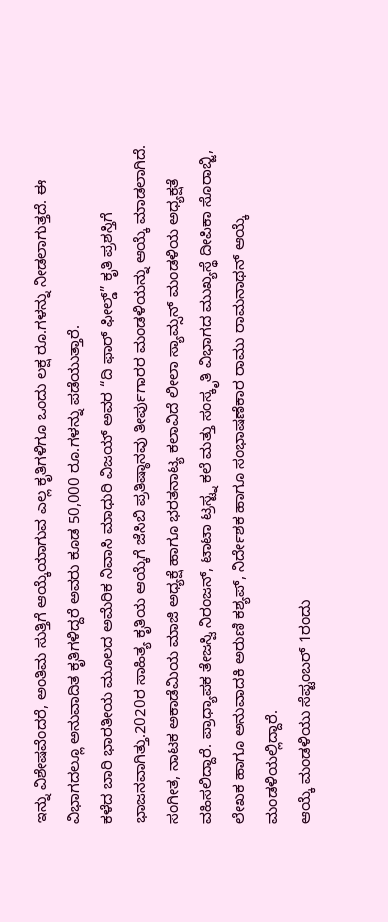ಇನ್ನು ವಿಶೇಷವೆಂದರೆ, ಅಂತಿಮ ಸುತ್ತಿಗೆ ಆಯ್ಕೆಯಾಗುವ ಎಲ್ಲ ಕೃತಿಗಳಿಗೂ ಒಂದು ಲಕ್ಷ ರೂ.ಗಳನ್ನು ನೀಡಲಾಗುತ್ತದೆ. ಈ ವಿಭಾಗದಲ್ಲೂ ಅನುವಾದಿತ ಕೃತಿಗಳಿದ್ದರೆ ಅವರು ಕೂಡ 50,000 ರೂ.ಗಳನ್ನು ಪಡೆಯುತ್ತಾರೆ.
ಕಳೆದ ಬಾರಿ ಭಾರತೀಯ ಮೂಲದ ಅಮೆರಿಕ ನಿವಾಸಿ ಮಾಧುರಿ ವಿಜಯ್ ಅವರ “ದಿ ಫಾರ್ ಫೀಲ್ಡ್” ಕೃತಿ ಪ್ರಶಸ್ತಿಗೆ ಭಾಜನವಾಗಿತ್ತು.2020ರ ಸಾಹಿತ್ಯ ಕೃತಿಯ ಆಯ್ಕೆಗೆ ಜೆಸಿಬಿ ಪ್ರತಿಷ್ಠಾನವು ತೀರ್ಪುಗಾರರ ಮಂಡಳಿಯನ್ನು ಆಯ್ಕೆ ಮಾಡಲಾಗಿದೆ. ಸಂಗೀತ, ನಾಟಕ ಅಕಾಡೆಮಿಯ ಮಾಜಿ ಅಧ್ಯಕ್ಷೆ ಹಾಗೂ ಭರತನಾಟ್ಯ ಕಲಾವಿದೆ ಲೀಲಾ ಸ್ಯಾಮ್ಸನ್ ಮಂಡಳಿಯ ಅಧ್ಯಕ್ಷತೆ ವಹಿಸಲಿದ್ದಾರೆ. ಪ್ರಾಧ್ಯಾಪಕ ತೇಜಸ್ವಿ ನಿರಂಜನ್, ಟಾಟಾ ಟ್ರಸ್ಟ್ನ ಕಲೆ ಮತ್ತು ಸಂಸ್ಕೃತಿ ವಿಭಾಗದ ಮುಖ್ಯಸ್ಥೆ ದೀಪಿಕಾ ಸೊರಾಬ್ಜಿ, ಲೇಖಕ ಹಾಗೂ ಅನುವಾದಕಿ ಅರುಣಿ ಕಶ್ಯಪ್, ನಿರ್ದೇಶಕ ಹಾಗೂ ಸಂಭಾಷಣೆಕಾರ ರಾಮು ರಾಮನಾಥನ್ ಆಯ್ಕೆ ಮಂಡಳಿಯಲ್ಲಿದ್ದಾರೆ.
ಆಯ್ಕೆ ಮಂಡಳಿಯು ಸೆಪ್ಟಂಬರ್ 1ರಂದು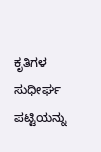ಕೃತಿಗಳ ಸುಧೀರ್ಘ ಪಟ್ಟಿಯನ್ನು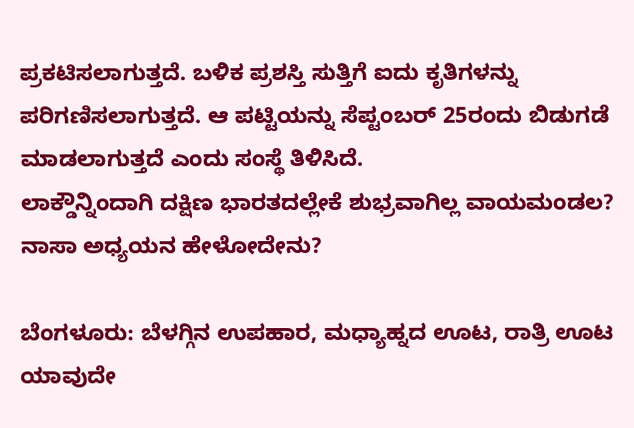ಪ್ರಕಟಿಸಲಾಗುತ್ತದೆ. ಬಳಿಕ ಪ್ರಶಸ್ತಿ ಸುತ್ತಿಗೆ ಐದು ಕೃತಿಗಳನ್ನು ಪರಿಗಣಿಸಲಾಗುತ್ತದೆ. ಆ ಪಟ್ಟಿಯನ್ನು ಸೆಪ್ಟಂಬರ್ 25ರಂದು ಬಿಡುಗಡೆ ಮಾಡಲಾಗುತ್ತದೆ ಎಂದು ಸಂಸ್ಥೆ ತಿಳಿಸಿದೆ.
ಲಾಕ್ಡೌನ್ನಿಂದಾಗಿ ದಕ್ಷಿಣ ಭಾರತದಲ್ಲೇಕೆ ಶುಭ್ರವಾಗಿಲ್ಲ ವಾಯಮಂಡಲ? ನಾಸಾ ಅಧ್ಯಯನ ಹೇಳೋದೇನು?

ಬೆಂಗಳೂರು: ಬೆಳಗ್ಗಿನ ಉಪಹಾರ, ಮಧ್ಯಾಹ್ನದ ಊಟ, ರಾತ್ರಿ ಊಟ ಯಾವುದೇ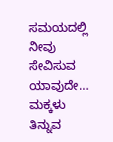ಸಮಯದಲ್ಲಿ ನೀವು ಸೇವಿಸುವ ಯಾವುದೇ…
ಮಕ್ಕಳು ತಿನ್ನುವ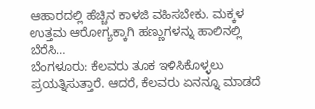ಆಹಾರದಲ್ಲಿ ಹೆಚ್ಚಿನ ಕಾಳಜಿ ವಹಿಸಬೇಕು. ಮಕ್ಕಳ ಉತ್ತಮ ಆರೋಗ್ಯಕ್ಕಾಗಿ ಹಣ್ಣುಗಳನ್ನು ಹಾಲಿನಲ್ಲಿ ಬೆರೆಸಿ…
ಬೆಂಗಳೂರು: ಕೆಲವರು ತೂಕ ಇಳಿಸಿಕೊಳ್ಳಲು ಪ್ರಯತ್ನಿಸುತ್ತಾರೆ. ಆದರೆ, ಕೆಲವರು ಏನನ್ನೂ ಮಾಡದೆ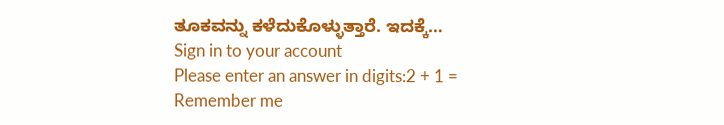ತೂಕವನ್ನು ಕಳೆದುಕೊಳ್ಳುತ್ತಾರೆ. ಇದಕ್ಕೆ…
Sign in to your account
Please enter an answer in digits:2 + 1 =
Remember me